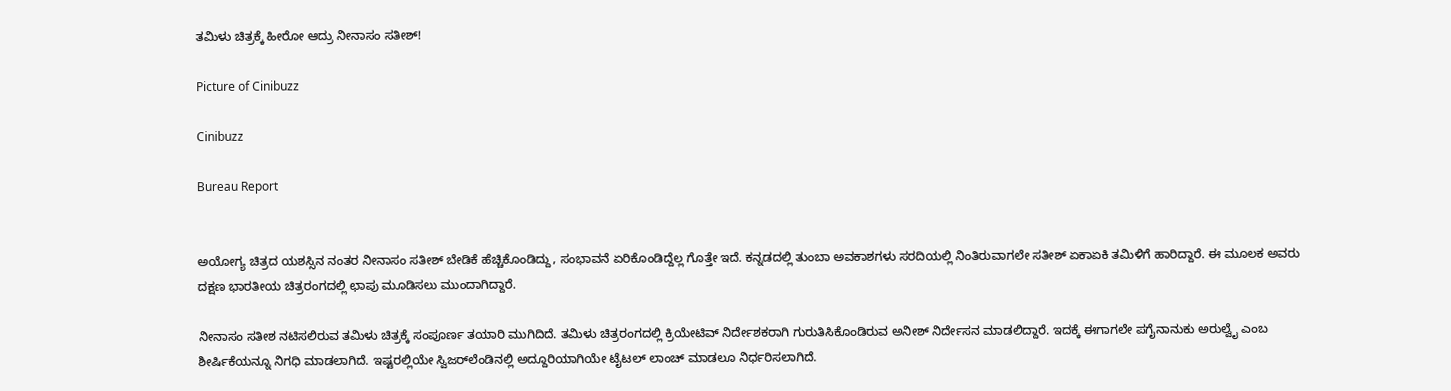ತಮಿಳು ಚಿತ್ರಕ್ಕೆ ಹೀರೋ ಆದ್ರು ನೀನಾಸಂ ಸತೀಶ್!

Picture of Cinibuzz

Cinibuzz

Bureau Report


ಅಯೋಗ್ಯ ಚಿತ್ರದ ಯಶಸ್ಸಿನ ನಂತರ ನೀನಾಸಂ ಸತೀಶ್ ಬೇಡಿಕೆ ಹೆಚ್ಚಿಕೊಂಡಿದ್ದು, ಸಂಭಾವನೆ ಏರಿಕೊಂಡಿದ್ದೆಲ್ಲ ಗೊತ್ತೇ ಇದೆ. ಕನ್ನಡದಲ್ಲಿ ತುಂಬಾ ಅವಕಾಶಗಳು ಸರದಿಯಲ್ಲಿ ನಿಂತಿರುವಾಗಲೇ ಸತೀಶ್ ಏಕಾಏಕಿ ತಮಿಳಿಗೆ ಹಾರಿದ್ದಾರೆ. ಈ ಮೂಲಕ ಅವರು ದಕ್ಷಣ ಭಾರತೀಯ ಚಿತ್ರರಂಗದಲ್ಲಿ ಛಾಪು ಮೂಡಿಸಲು ಮುಂದಾಗಿದ್ದಾರೆ.

ನೀನಾಸಂ ಸತೀಶ ನಟಿಸಲಿರುವ ತಮಿಳು ಚಿತ್ರಕ್ಕೆ ಸಂಪೂರ್ಣ ತಯಾರಿ ಮುಗಿದಿದೆ. ತಮಿಳು ಚಿತ್ರರಂಗದಲ್ಲಿ ಕ್ರಿಯೇಟಿವ್ ನಿರ್ದೇಶಕರಾಗಿ ಗುರುತಿಸಿಕೊಂಡಿರುವ ಅನೀಶ್ ನಿರ್ದೇಸನ ಮಾಡಲಿದ್ದಾರೆ. ಇದಕ್ಕೆ ಈಗಾಗಲೇ ಪಗೈನಾನುಕು ಅರುಲ್ವೈ ಎಂಬ ಶೀರ್ಷಿಕೆಯನ್ನೂ ನಿಗಧಿ ಮಾಡಲಾಗಿದೆ. ಇಷ್ಟರಲ್ಲಿಯೇ ಸ್ವಿಜರ್‌ಲೆಂಡಿನಲ್ಲಿ ಅದ್ದೂರಿಯಾಗಿಯೇ ಟೈಟಲ್ ಲಾಂಚ್ ಮಾಡಲೂ ನಿರ್ಧರಿಸಲಾಗಿದೆ.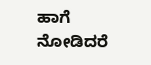ಹಾಗೆ ನೋಡಿದರೆ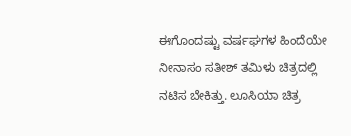ಈಗೊಂದಷ್ಟು ವರ್ಷಘಗಳ ಹಿಂದೆಯೇ ನೀನಾಸಂ ಸತೀಶ್ ತಮಿಳು ಚಿತ್ರದಲ್ಲಿ ನಟಿಸ ಬೇಕಿತ್ತು. ಲೂಸಿಯಾ ಚಿತ್ರ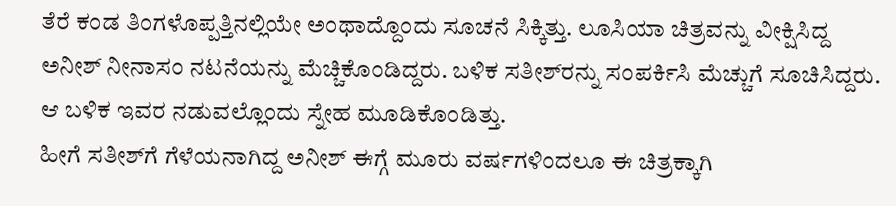ತೆರೆ ಕಂಡ ತಿಂಗಳೊಪ್ಪತ್ತಿನಲ್ಲಿಯೇ ಅಂಥಾದ್ದೊಂದು ಸೂಚನೆ ಸಿಕ್ಕಿತ್ತು. ಲೂಸಿಯಾ ಚಿತ್ರವನ್ನು ವೀಕ್ಷಿಸಿದ್ದ ಅನೀಶ್ ನೀನಾಸಂ ನಟನೆಯನ್ನು ಮೆಚ್ಚಿಕೊಂಡಿದ್ದರು. ಬಳಿಕ ಸತೀಶ್‌ರನ್ನು ಸಂಪರ್ಕಿಸಿ ಮೆಚ್ಚುಗೆ ಸೂಚಿಸಿದ್ದರು. ಆ ಬಳಿಕ ಇವರ ನಡುವಲ್ಲೊಂದು ಸ್ನೇಹ ಮೂಡಿಕೊಂಡಿತ್ತು.
ಹೀಗೆ ಸತೀಶ್‌ಗೆ ಗೆಳೆಯನಾಗಿದ್ದ ಅನೀಶ್ ಈಗ್ಗೆ ಮೂರು ವರ್ಷಗಳಿಂದಲೂ ಈ ಚಿತ್ರಕ್ಕಾಗಿ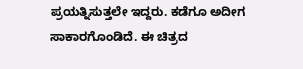ಪ್ರಯತ್ನಿಸುತ್ತಲೇ ಇದ್ದರು. ಕಡೆಗೂ ಅದೀಗ ಸಾಕಾರಗೊಂಡಿದೆ. ಈ ಚಿತ್ರದ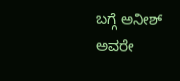ಬಗ್ಗೆ ಅನೀಶ್ ಅವರೇ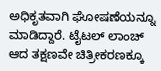ಅಧಿಕೃತವಾಗಿ ಘೋಷಣೆಯನ್ನೂ ಮಾಡಿದ್ದಾರೆ. ಟೈಟಲ್ ಲಾಂಚ್ ಆದ ತಕ್ಷಣವೇ ಚಿತ್ರೀಕರಣಕ್ಕೂ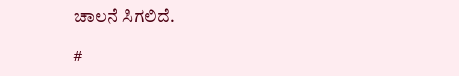ಚಾಲನೆ ಸಿಗಲಿದೆ.

#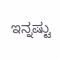ಇನ್ನಷ್ಟು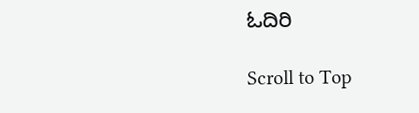ಓದಿರಿ

Scroll to Top